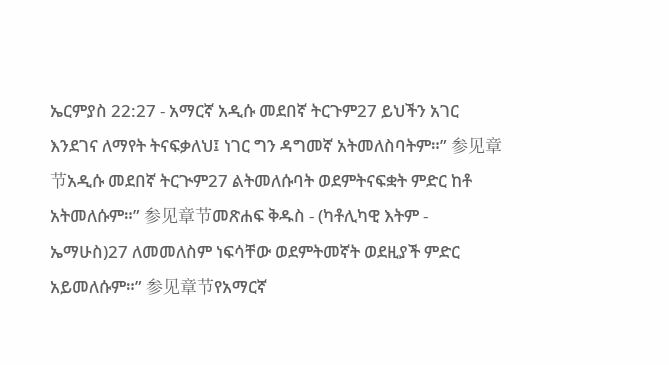ኤርምያስ 22:27 - አማርኛ አዲሱ መደበኛ ትርጉም27 ይህችን አገር እንደገና ለማየት ትናፍቃለህ፤ ነገር ግን ዳግመኛ አትመለስባትም።” 参见章节አዲሱ መደበኛ ትርጒም27 ልትመለሱባት ወደምትናፍቋት ምድር ከቶ አትመለሱም።” 参见章节መጽሐፍ ቅዱስ - (ካቶሊካዊ እትም - ኤማሁስ)27 ለመመለስም ነፍሳቸው ወደምትመኛት ወደዚያች ምድር አይመለሱም።” 参见章节የአማርኛ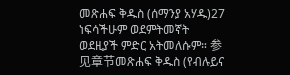መጽሐፍ ቅዱስ (ሰማንያ አሃዱ)27 ነፍሳችሁም ወደምትመኛት ወደዚያች ምድር አትመለሱም። 参见章节መጽሐፍ ቅዱስ (የብሉይና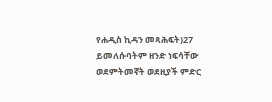የሐዲስ ኪዳን መጻሕፍት)27 ይመለሱባትም ዘንድ ነፍሳቸው ወደምትመኛት ወደዚያች ምድር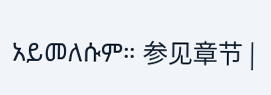አይመለሱም። 参见章节 |